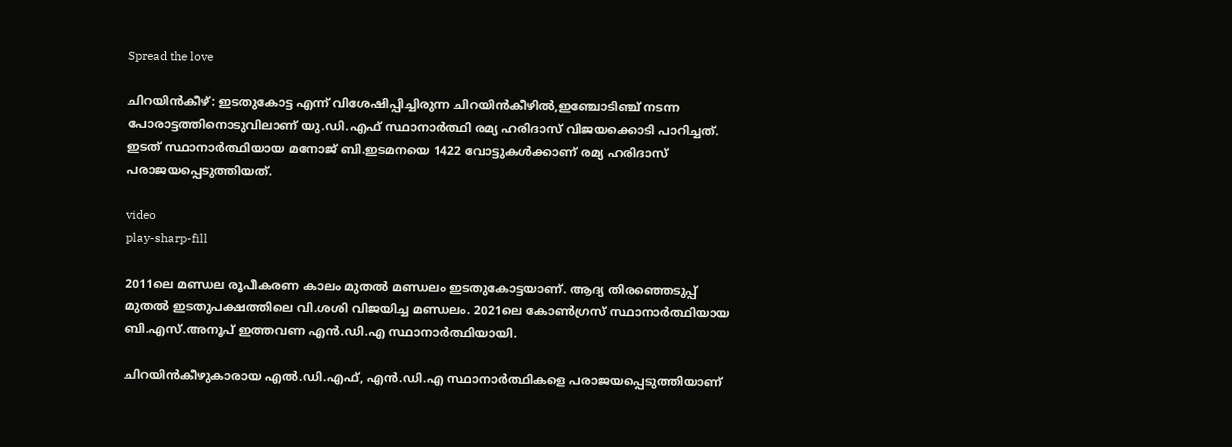Spread the love

ചിറയിൻകീഴ്: ഇടതുകോട്ട എന്ന് വിശേഷിപ്പിച്ചിരുന്ന ചിറയിൻകീഴില്‍,ഇഞ്ചോടിഞ്ച് നടന്ന പോരാട്ടത്തിനൊടുവിലാണ് യു.ഡി.എഫ് സ്ഥാനാർത്ഥി രമ്യ ഹരിദാസ് വിജയക്കൊടി പാറിച്ചത്.
ഇടത് സ്ഥാനാർത്ഥിയായ മനോജ് ബി.ഇടമനയെ 1422 വോട്ടുകള്‍ക്കാണ് രമ്യ ഹരിദാസ് പരാജയപ്പെടുത്തിയത്.

video
play-sharp-fill

2011ലെ മണ്ഡല രൂപീകരണ കാലം മുതല്‍ മണ്ഡലം ഇടതുകോട്ടയാണ്. ആദ്യ തിരഞ്ഞെടുപ്പ് മുതല്‍ ഇടതുപക്ഷത്തിലെ വി.ശശി വിജയിച്ച മണ്ഡലം. 2021ലെ കോണ്‍ഗ്രസ് സ്ഥാനാർത്ഥിയായ ബി.എസ്.അനൂപ് ഇത്തവണ എൻ.ഡി.എ സ്ഥാനാർത്ഥിയായി.

ചിറയിൻകീഴുകാരായ എല്‍.ഡി.എഫ്, എൻ.ഡി.എ സ്ഥാനാർത്ഥികളെ പരാജയപ്പെടുത്തിയാണ്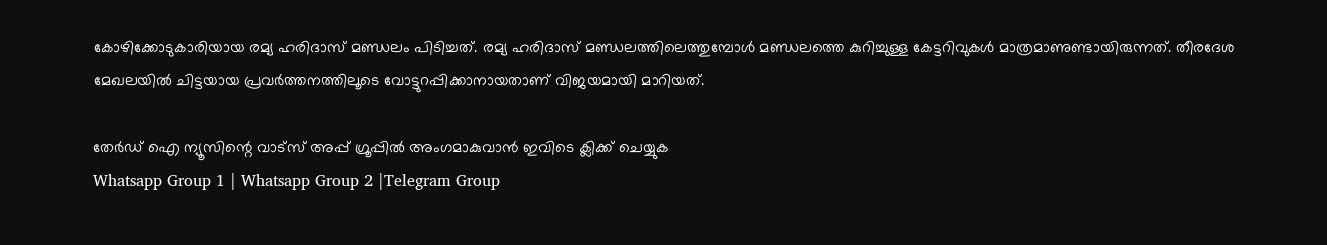കോഴിക്കോടുകാരിയായ രമ്യ ഹരിദാസ് മണ്ഡലം പിടിച്ചത്. രമ്യ ഹരിദാസ് മണ്ഡലത്തിലെത്തുമ്പോള്‍ മണ്ഡലത്തെ കുറിച്ചുള്ള കേട്ടറിവുകള്‍ മാത്രമാണുണ്ടായിരുന്നത്. തീരദേശ മേഖലയില്‍ ചിട്ടയായ പ്രവർത്തനത്തിലൂടെ വോട്ടുറപ്പിക്കാനായതാണ് വിജയമായി മാറിയത്.

തേർഡ് ഐ ന്യൂസിന്റെ വാട്സ് അപ്പ് ഗ്രൂപ്പിൽ അംഗമാകുവാൻ ഇവിടെ ക്ലിക്ക് ചെയ്യുക
Whatsapp Group 1 | Whatsapp Group 2 |Telegram Group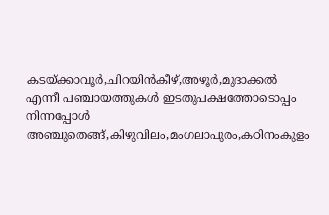കടയ്ക്കാവൂർ,ചിറയിൻകീഴ്,അഴൂർ,മുദാക്കല്‍ എന്നീ പഞ്ചായത്തുകള്‍ ഇടതുപക്ഷത്തോടൊപ്പം നിന്നപ്പോള്‍ അഞ്ചുതെങ്ങ്,കിഴുവിലം,മംഗലാപുരം,കഠിനംകുളം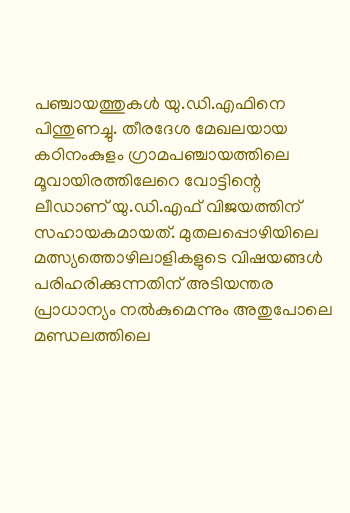പഞ്ചായത്തുകള്‍ യു.ഡി.എഫിനെ പിന്തുണച്ചു. തീരദേശ മേഖലയായ കഠിനംകുളം ഗ്രാമപഞ്ചായത്തിലെ മൂവായിരത്തിലേറെ വോട്ടിന്റെ ലീഡാണ് യു.ഡി.എഫ് വിജയത്തിന് സഹായകമായത്. മുതലപ്പൊഴിയിലെ മത്സ്യത്തൊഴിലാളികളുടെ വിഷയങ്ങള്‍ പരിഹരിക്കുന്നതിന് അടിയന്തര പ്രാധാന്യം നല്‍കുമെന്നും അതുപോലെ മണ്ഡലത്തിലെ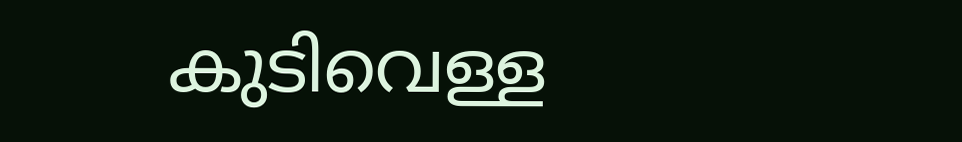കുടിവെള്ള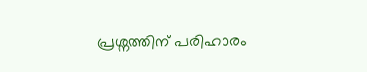പ്രശ്നത്തിന് പരിഹാരം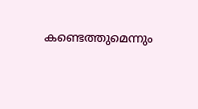കണ്ടെത്തുമെന്നും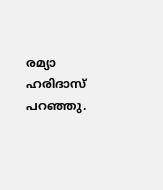രമ്യാ ഹരിദാസ് പറഞ്ഞു.